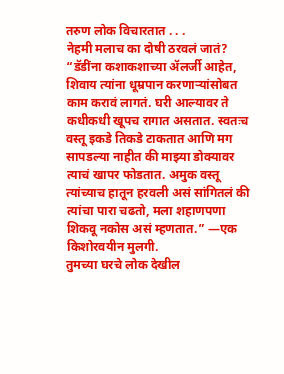तरुण लोक विचारतात . . .
नेहमी मलाच का दोषी ठरवलं जातं?
“डॅडींना कशाकशाच्या ॲलर्जी आहेत, शिवाय त्यांना धूम्रपान करणाऱ्यांसोबत काम करावं लागतं. घरी आल्यावर ते कधीकधी खूपच रागात असतात. स्वतःच वस्तू इकडे तिकडे टाकतात आणि मग सापडल्या नाहीत की माझ्या डोक्यावर त्याचं खापर फोडतात. अमुक वस्तू त्यांच्याच हातून हरवली असं सांगितलं की त्यांचा पारा चढतो, मला शहाणपणा शिकवू नकोस असं म्हणतात.” —एक किशोरवयीन मुलगी.
तुमच्या घरचे लोक देखील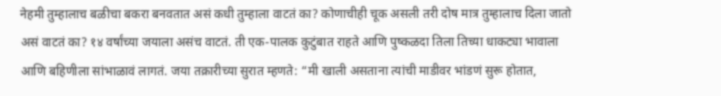नेहमी तुम्हालाच बळीचा बकरा बनवतात असं कधी तुम्हाला वाटतं का? कोणाचीही चूक असली तरी दोष मात्र तुम्हालाच दिला जातो असं वाटतं का? १४ वर्षांच्या जयाला असंच वाटतं. ती एक-पालक कुटुंबात राहते आणि पुष्कळदा तिला तिच्या धाकट्या भावाला आणि बहिणीला सांभाळावं लागतं. जया तक्रारीच्या सुरात म्हणते: “मी खाली असताना त्यांची माडीवर भांडणं सुरू होतात,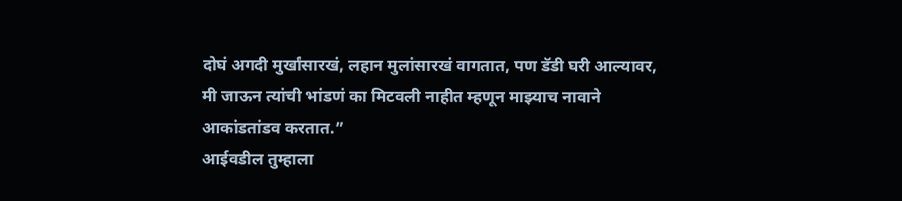दोघं अगदी मुर्खांसारखं, लहान मुलांसारखं वागतात, पण डॅडी घरी आल्यावर, मी जाऊन त्यांची भांडणं का मिटवली नाहीत म्हणून माझ्याच नावाने आकांडतांडव करतात.”
आईवडील तुम्हाला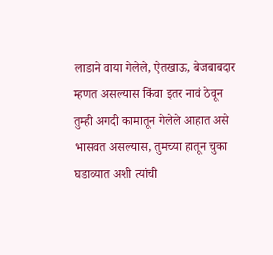लाडाने वाया गेलेले, ऐतखाऊ, बेजबाबदार म्हणत असल्यास किंवा इतर नावं ठेवून तुम्ही अगदी कामातून गेलेले आहात असे भासवत असल्यास, तुमच्या हातून चुका घडाव्यात अशी त्यांची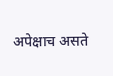अपेक्षाच असते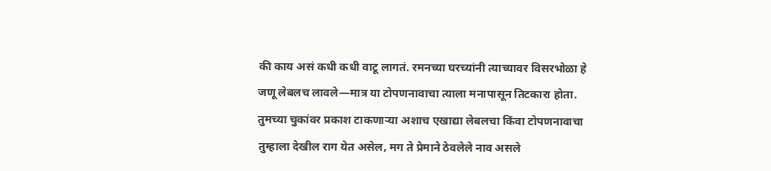की काय असं कधी कधी वाटू लागतं. रमनच्या घरच्यांनी त्याच्यावर विसरभोळा हे जणू लेबलच लावले—मात्र या टोपणनावाचा त्याला मनापासून तिटकारा होता. तुमच्या चुकांवर प्रकाश टाकणाऱ्या अशाच एखाद्या लेबलचा किंवा टोपणनावाचा तुम्हाला देखील राग येत असेल, मग ते प्रेमाने ठेवलेले नाव असले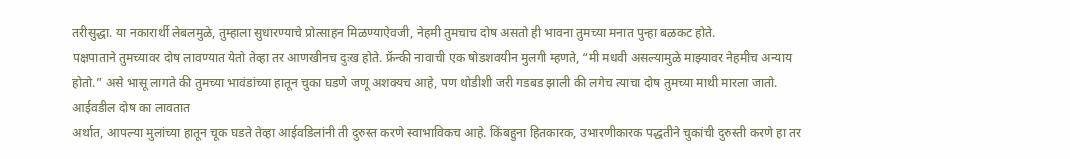तरीसुद्धा. या नकारार्थी लेबलमुळे, तुम्हाला सुधारण्याचे प्रोत्साहन मिळण्याऐवजी, नेहमी तुमचाच दोष असतो ही भावना तुमच्या मनात पुन्हा बळकट होते.
पक्षपाताने तुमच्यावर दोष लावण्यात येतो तेव्हा तर आणखीनच दुःख होते. फ्रॅन्की नावाची एक षोडशवयीन मुलगी म्हणते, “मी मधवी असल्यामुळे माझ्यावर नेहमीच अन्याय होतो.” असे भासू लागते की तुमच्या भावंडांच्या हातून चुका घडणे जणू अशक्यच आहे, पण थोडीशी जरी गडबड झाली की लगेच त्याचा दोष तुमच्या माथी मारला जातो.
आईवडील दोष का लावतात
अर्थात, आपल्या मुलांच्या हातून चूक घडते तेव्हा आईवडिलांनी ती दुरुस्त करणे स्वाभाविकच आहे. किंबहुना हितकारक, उभारणीकारक पद्धतीने चुकांची दुरुस्ती करणे हा तर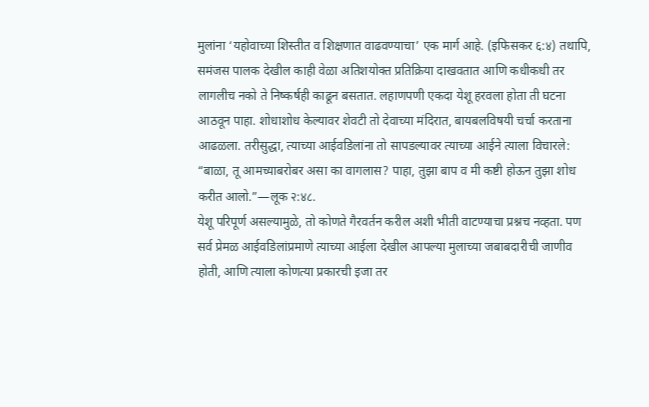मुलांना ‘यहोवाच्या शिस्तीत व शिक्षणात वाढवण्याचा’ एक मार्ग आहे. (इफिसकर ६:४) तथापि, समंजस पालक देखील काही वेळा अतिशयोक्त प्रतिक्रिया दाखवतात आणि कधीकधी तर लागलीच नको ते निष्कर्षही काढून बसतात. लहाणपणी एकदा येशू हरवला होता ती घटना आठवून पाहा. शोधाशोध केल्यावर शेवटी तो देवाच्या मंदिरात, बायबलविषयी चर्चा करताना आढळला. तरीसुद्धा, त्याच्या आईवडिलांना तो सापडल्यावर त्याच्या आईने त्याला विचारले: “बाळा, तू आमच्याबरोबर असा का वागलास? पाहा, तुझा बाप व मी कष्टी होऊन तुझा शोध करीत आलो.”—लूक २:४८.
येशू परिपूर्ण असल्यामुळे, तो कोणते गैरवर्तन करील अशी भीती वाटण्याचा प्रश्नच नव्हता. पण सर्व प्रेमळ आईवडिलांप्रमाणे त्याच्या आईला देखील आपल्या मुलाच्या जबाबदारीची जाणीव होती, आणि त्याला कोणत्या प्रकारची इजा तर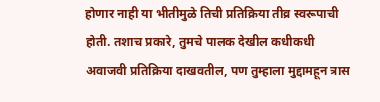होणार नाही या भीतीमुळे तिची प्रतिक्रिया तीव्र स्वरूपाची होती. तशाच प्रकारे, तुमचे पालक देखील कधीकधी अवाजवी प्रतिक्रिया दाखवतील, पण तुम्हाला मुद्दामहून त्रास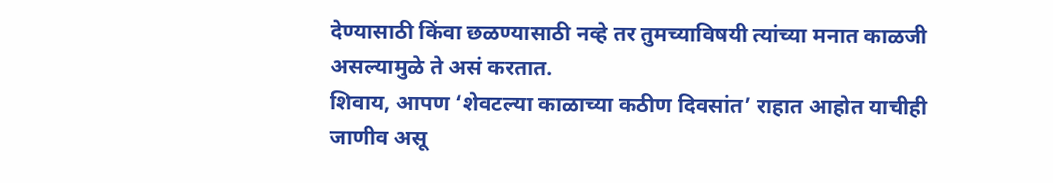देण्यासाठी किंवा छळण्यासाठी नव्हे तर तुमच्याविषयी त्यांच्या मनात काळजी असल्यामुळे ते असं करतात.
शिवाय, आपण ‘शेवटल्या काळाच्या कठीण दिवसांत’ राहात आहोत याचीही जाणीव असू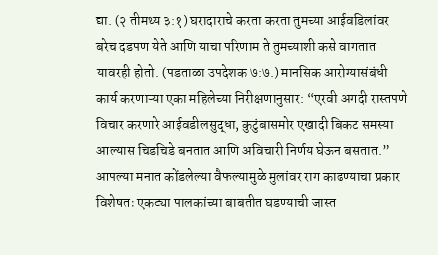द्या. (२ तीमथ्य ३:१) घरादाराचे करता करता तुमच्या आईवडिलांवर बरेच दडपण येते आणि याचा परिणाम ते तुमच्याशी कसे वागतात यावरही होतो. (पडताळा उपदेशक ७:७.) मानसिक आरोग्यासंबंधी कार्य करणाऱ्या एका महिलेच्या निरीक्षणानुसार: “एरवी अगदी रास्तपणे विचार करणारे आईवडीलसुद्धा, कुटुंबासमोर एखादी बिकट समस्या आल्यास चिडचिडे बनतात आणि अविचारी निर्णय घेऊन बसतात.”
आपल्या मनात कोंडलेल्या वैफल्यामुळे मुलांवर राग काढण्याचा प्रकार विशेषतः एकट्या पालकांच्या बाबतीत घडण्याची जास्त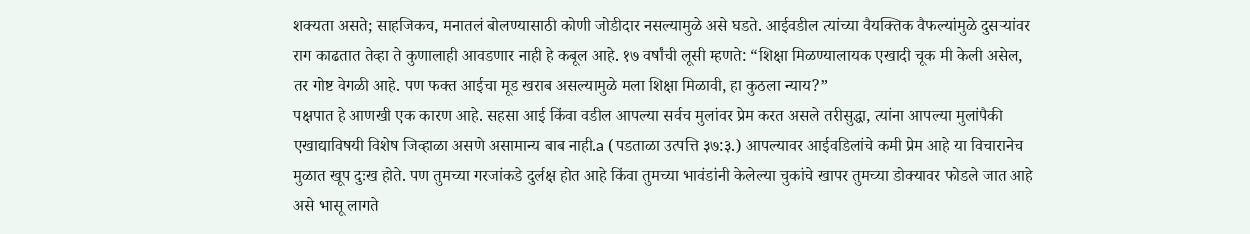शक्यता असते; साहजिकच, मनातलं बोलण्यासाठी कोणी जोडीदार नसल्यामुळे असे घडते. आईवडील त्यांच्या वैयक्तिक वैफल्यांमुळे दुसऱ्यांवर राग काढतात तेव्हा ते कुणालाही आवडणार नाही हे कबूल आहे. १७ वर्षांची लूसी म्हणते: “शिक्षा मिळण्यालायक एखादी चूक मी केली असेल, तर गोष्ट वेगळी आहे. पण फक्त आईचा मूड खराब असल्यामुळे मला शिक्षा मिळावी, हा कुठला न्याय?”
पक्षपात हे आणखी एक कारण आहे. सहसा आई किंवा वडील आपल्या सर्वच मुलांवर प्रेम करत असले तरीसुद्धा, त्यांना आपल्या मुलांपैकी एखाद्याविषयी विशेष जिव्हाळा असणे असामान्य बाब नाही.a (पडताळा उत्पत्ति ३७:३.) आपल्यावर आईवडिलांचे कमी प्रेम आहे या विचारानेच मुळात खूप दुःख होते. पण तुमच्या गरजांकडे दुर्लक्ष होत आहे किंवा तुमच्या भावंडांनी केलेल्या चुकांचे खापर तुमच्या डोक्यावर फोडले जात आहे असे भासू लागते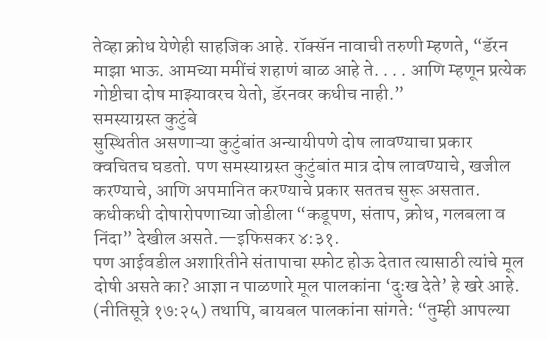तेव्हा क्रोध येणेही साहजिक आहे. रॉक्सॅन नावाची तरुणी म्हणते, “डॅरन माझा भाऊ. आमच्या ममींचं शहाणं बाळ आहे ते. . . . आणि म्हणून प्रत्येक गोष्टीचा दोष माझ्यावरच येतो, डॅरनवर कधीच नाही.”
समस्याग्रस्त कुटुंबे
सुस्थितीत असणाऱ्या कुटुंबांत अन्यायीपणे दोष लावण्याचा प्रकार क्वचितच घडतो. पण समस्याग्रस्त कुटुंबांत मात्र दोष लावण्याचे, खजील करण्याचे, आणि अपमानित करण्याचे प्रकार सततच सुरू असतात. कधीकधी दोषारोपणाच्या जोडीला “कडूपण, संताप, क्रोध, गलबला व निंदा” देखील असते.—इफिसकर ४:३१.
पण आईवडील अशारितीने संतापाचा स्फोट होऊ देतात त्यासाठी त्यांचे मूल दोषी असते का? आज्ञा न पाळणारे मूल पालकांना ‘दुःख देते’ हे खरे आहे. (नीतिसूत्रे १७:२५) तथापि, बायबल पालकांना सांगते: “तुम्ही आपल्या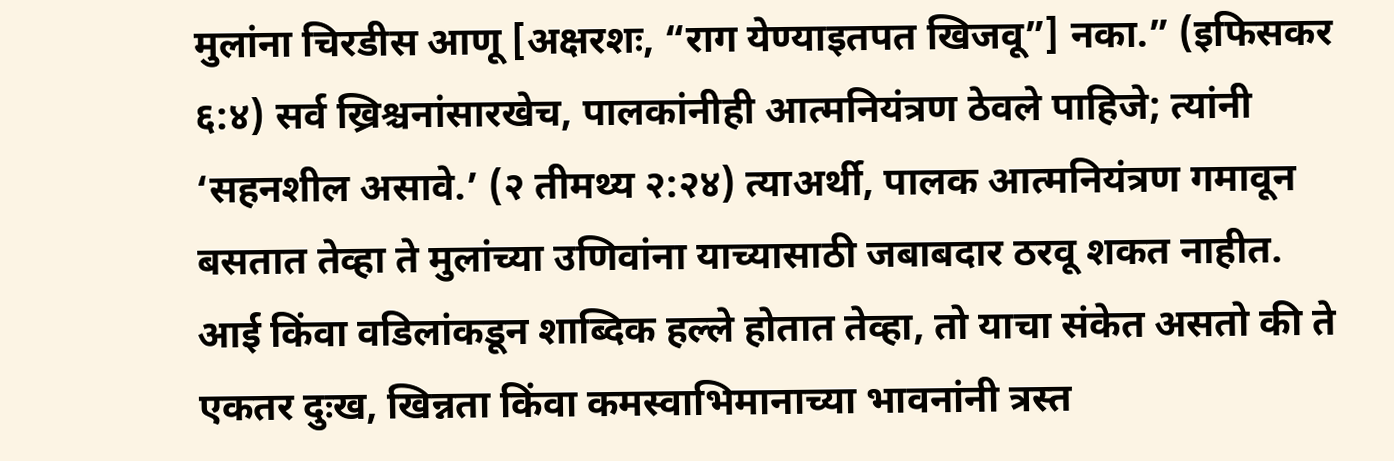मुलांना चिरडीस आणू [अक्षरशः, “राग येण्याइतपत खिजवू”] नका.” (इफिसकर ६:४) सर्व ख्रिश्चनांसारखेच, पालकांनीही आत्मनियंत्रण ठेवले पाहिजे; त्यांनी ‘सहनशील असावे.’ (२ तीमथ्य २:२४) त्याअर्थी, पालक आत्मनियंत्रण गमावून बसतात तेव्हा ते मुलांच्या उणिवांना याच्यासाठी जबाबदार ठरवू शकत नाहीत.
आई किंवा वडिलांकडून शाब्दिक हल्ले होतात तेव्हा, तो याचा संकेत असतो की ते एकतर दुःख, खिन्नता किंवा कमस्वाभिमानाच्या भावनांनी त्रस्त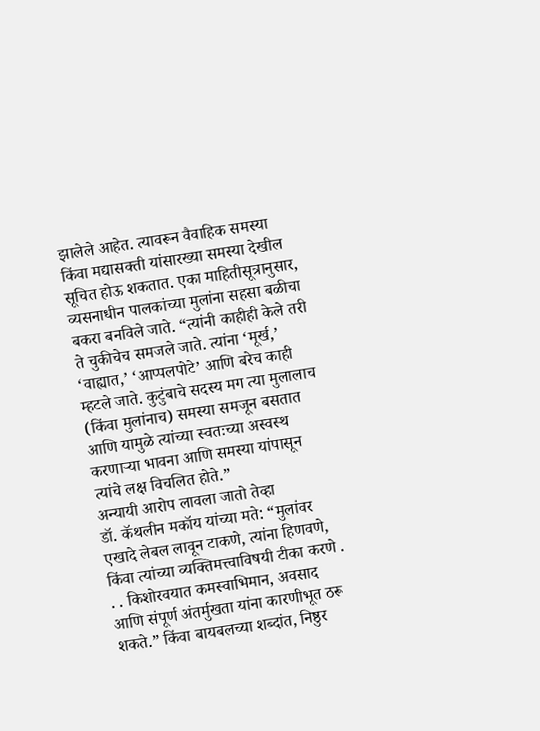झालेले आहेत. त्यावरून वैवाहिक समस्या किंवा मद्यासक्ती यांसारख्या समस्या देखील सूचित होऊ शकतात. एका माहितीसूत्रानुसार, व्यसनाधीन पालकांच्या मुलांना सहसा बळीचा बकरा बनविले जाते. “त्यांनी काहीही केले तरी ते चुकीचेच समजले जाते. त्यांना ‘मूर्ख,’ ‘वाह्यात,’ ‘आप्पलपोटे’ आणि बरेच काही म्हटले जाते. कुटुंबाचे सदस्य मग त्या मुलालाच (किंवा मुलांनाच) समस्या समजून बसतात आणि यामुळे त्यांच्या स्वतःच्या अस्वस्थ करणाऱ्या भावना आणि समस्या यांपासून त्यांचे लक्ष विचलित होते.”
अन्यायी आरोप लावला जातो तेव्हा
डॉ. कॅथलीन मकॉय यांच्या मते: “मुलांवर एखादे लेबल लावून टाकणे, त्यांना हिणवणे, किंवा त्यांच्या व्यक्तिमत्त्वाविषयी टीका करणे . . . किशोरवयात कमस्वाभिमान, अवसाद आणि संपूर्ण अंतर्मुखता यांना कारणीभूत ठरू शकते.” किंवा बायबलच्या शब्दांत, निष्ठुर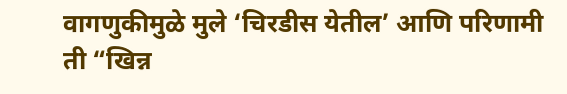वागणुकीमुळे मुले ‘चिरडीस येतील’ आणि परिणामी ती “खिन्न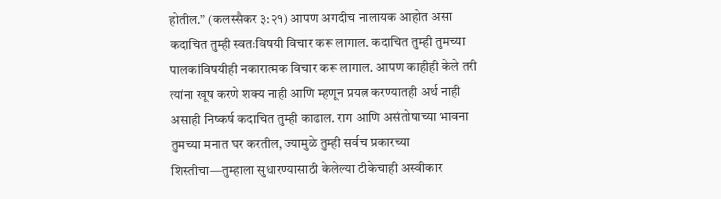होतील.” (कलस्सैकर ३:२१) आपण अगदीच नालायक आहोत असा कदाचित तुम्ही स्वतःविषयी विचार करू लागाल. कदाचित तुम्ही तुमच्या पालकांविषयीही नकारात्मक विचार करू लागाल. आपण काहीही केले तरी त्यांना खूष करणे शक्य नाही आणि म्हणून प्रयत्न करण्यातही अर्थ नाही असाही निष्कर्ष कदाचित तुम्ही काढाल. राग आणि असंतोषाच्या भावना तुमच्या मनात घर करतील, ज्यामुळे तुम्ही सर्वच प्रकारच्या शिस्तीचा—तुम्हाला सुधारण्यासाठी केलेल्या टीकेचाही अस्वीकार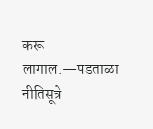करू लागाल.—पडताळा नीतिसूत्रे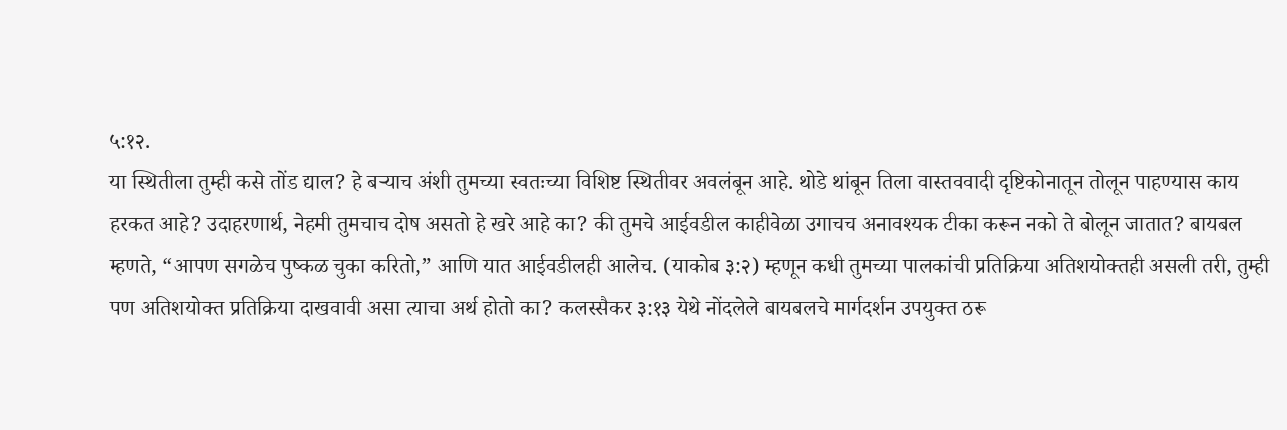५:१२.
या स्थितीला तुम्ही कसे तोंड द्याल? हे बऱ्याच अंशी तुमच्या स्वतःच्या विशिष्ट स्थितीवर अवलंबून आहे. थोडे थांबून तिला वास्तववादी दृष्टिकोनातून तोलून पाहण्यास काय हरकत आहे? उदाहरणार्थ, नेहमी तुमचाच दोष असतो हे खरे आहे का? की तुमचे आईवडील काहीवेळा उगाचच अनावश्यक टीका करून नको ते बोलून जातात? बायबल म्हणते, “आपण सगळेच पुष्कळ चुका करितो,” आणि यात आईवडीलही आलेच. (याकोब ३:२) म्हणून कधी तुमच्या पालकांची प्रतिक्रिया अतिशयोक्तही असली तरी, तुम्ही पण अतिशयोक्त प्रतिक्रिया दाखवावी असा त्याचा अर्थ होतो का? कलस्सैकर ३:१३ येथे नोंदलेले बायबलचे मार्गदर्शन उपयुक्त ठरू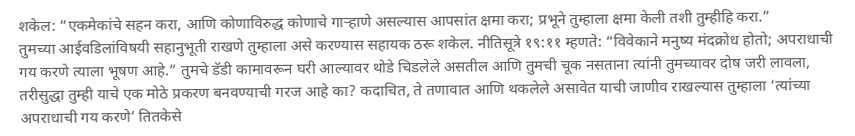शकेल: “एकमेकांचे सहन करा, आणि कोणाविरुद्ध कोणाचे गाऱ्हाणे असल्यास आपसांत क्षमा करा; प्रभूने तुम्हाला क्षमा केली तशी तुम्हीहि करा.”
तुमच्या आईवडिलांविषयी सहानुभूती राखणे तुम्हाला असे करण्यास सहायक ठरू शकेल. नीतिसूत्रे १९:११ म्हणते: “विवेकाने मनुष्य मंदक्रोध होतो; अपराधाची गय करणे त्याला भूषण आहे.” तुमचे डॅडी कामावरून घरी आल्यावर थोडे चिडलेले असतील आणि तुमची चूक नसताना त्यांनी तुमच्यावर दोष जरी लावला, तरीसुद्धा तुम्ही याचे एक मोठे प्रकरण बनवण्याची गरज आहे का? कदाचित, ते तणावात आणि थकलेले असावेत याची जाणीव राखल्यास तुम्हाला ‘त्यांच्या अपराधाची गय करणे’ तितकेसे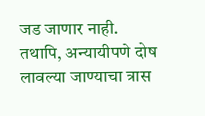जड जाणार नाही.
तथापि, अन्यायीपणे दोष लावल्या जाण्याचा त्रास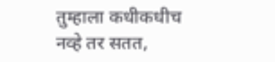तुम्हाला कधीकधीच नव्हे तर सतत,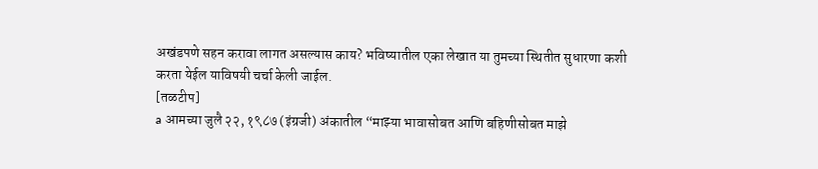अखंडपणे सहन करावा लागत असल्यास काय? भविष्यातील एका लेखात या तुमच्या स्थितीत सुधारणा कशी करता येईल याविषयी चर्चा केली जाईल.
[तळटीप]
a आमच्या जुलै २२, १९८७ (इंग्रजी) अंकातील “माझ्या भावासोबत आणि बहिणीसोबत माझे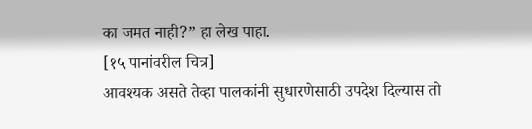का जमत नाही?” हा लेख पाहा.
[१५ पानांवरील चित्र]
आवश्यक असते तेव्हा पालकांनी सुधारणेसाठी उपदेश दिल्यास तो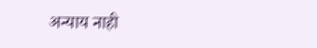अन्याय नाही